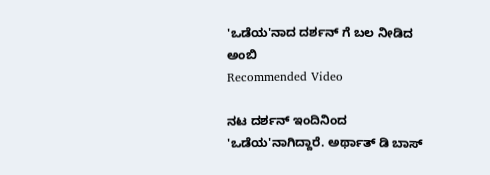'ಒಡೆಯ'ನಾದ ದರ್ಶನ್ ಗೆ ಬಲ ನೀಡಿದ ಅಂಬಿ
Recommended Video

ನಟ ದರ್ಶನ್ ಇಂದಿನಿಂದ 'ಒಡೆಯ'ನಾಗಿದ್ದಾರೆ. ಅರ್ಥಾತ್ ಡಿ ಬಾಸ್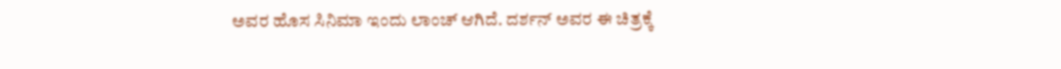ಅವರ ಹೊಸ ಸಿನಿಮಾ ಇಂದು ಲಾಂಚ್ ಆಗಿದೆ. ದರ್ಶನ್ ಅವರ ಈ ಚಿತ್ರಕ್ಕೆ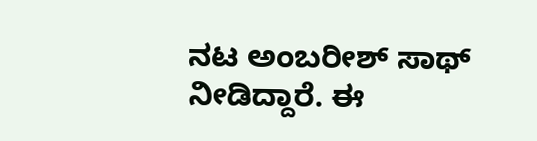ನಟ ಅಂಬರೀಶ್ ಸಾಥ್ ನೀಡಿದ್ದಾರೆ. ಈ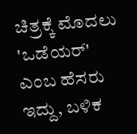ಚಿತ್ರಕ್ಕೆ ಮೊದಲು 'ಒಡೆಯರ್' ಎಂಬ ಹೆಸರು ಇದ್ದು, ಬಳಿಕ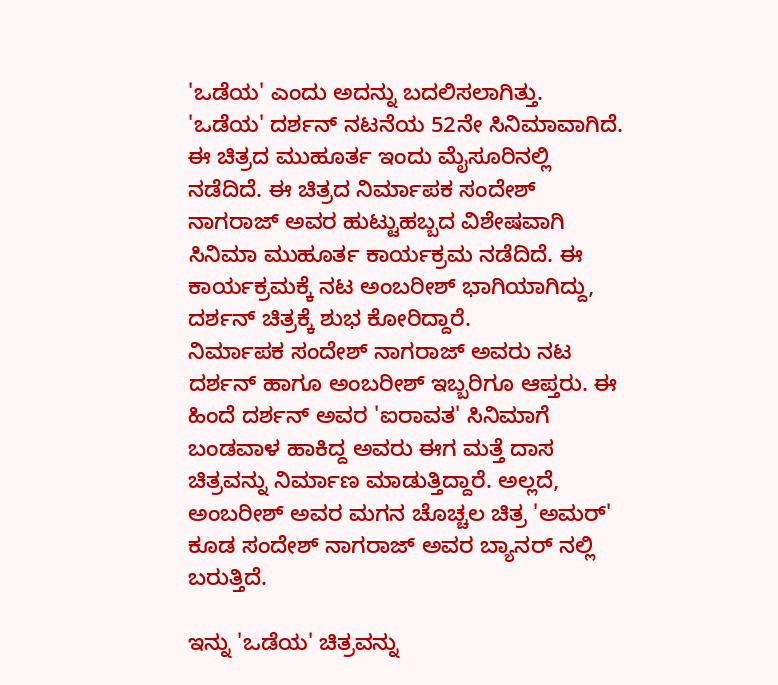'ಒಡೆಯ' ಎಂದು ಅದನ್ನು ಬದಲಿಸಲಾಗಿತ್ತು.
'ಒಡೆಯ' ದರ್ಶನ್ ನಟನೆಯ 52ನೇ ಸಿನಿಮಾವಾಗಿದೆ. ಈ ಚಿತ್ರದ ಮುಹೂರ್ತ ಇಂದು ಮೈಸೂರಿನಲ್ಲಿ ನಡೆದಿದೆ. ಈ ಚಿತ್ರದ ನಿರ್ಮಾಪಕ ಸಂದೇಶ್ ನಾಗರಾಜ್ ಅವರ ಹುಟ್ಟುಹಬ್ಬದ ವಿಶೇಷವಾಗಿ ಸಿನಿಮಾ ಮುಹೂರ್ತ ಕಾರ್ಯಕ್ರಮ ನಡೆದಿದೆ. ಈ ಕಾರ್ಯಕ್ರಮಕ್ಕೆ ನಟ ಅಂಬರೀಶ್ ಭಾಗಿಯಾಗಿದ್ದು, ದರ್ಶನ್ ಚಿತ್ರಕ್ಕೆ ಶುಭ ಕೋರಿದ್ದಾರೆ.
ನಿರ್ಮಾಪಕ ಸಂದೇಶ್ ನಾಗರಾಜ್ ಅವರು ನಟ ದರ್ಶನ್ ಹಾಗೂ ಅಂಬರೀಶ್ ಇಬ್ಬರಿಗೂ ಆಪ್ತರು. ಈ ಹಿಂದೆ ದರ್ಶನ್ ಅವರ 'ಐರಾವತ' ಸಿನಿಮಾಗೆ ಬಂಡವಾಳ ಹಾಕಿದ್ದ ಅವರು ಈಗ ಮತ್ತೆ ದಾಸ ಚಿತ್ರವನ್ನು ನಿರ್ಮಾಣ ಮಾಡುತ್ತಿದ್ದಾರೆ. ಅಲ್ಲದೆ, ಅಂಬರೀಶ್ ಅವರ ಮಗನ ಚೊಚ್ಚಲ ಚಿತ್ರ 'ಅಮರ್' ಕೂಡ ಸಂದೇಶ್ ನಾಗರಾಜ್ ಅವರ ಬ್ಯಾನರ್ ನಲ್ಲಿ ಬರುತ್ತಿದೆ.

ಇನ್ನು 'ಒಡೆಯ' ಚಿತ್ರವನ್ನು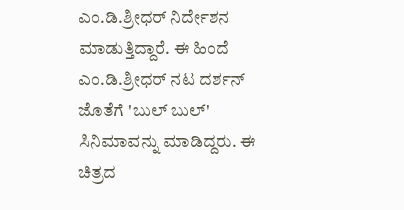ಎಂ.ಡಿ.ಶ್ರೀಧರ್ ನಿರ್ದೇಶನ ಮಾಡುತ್ತಿದ್ದಾರೆ. ಈ ಹಿಂದೆ ಎಂ.ಡಿ.ಶ್ರೀಧರ್ ನಟ ದರ್ಶನ್ ಜೊತೆಗೆ 'ಬುಲ್ ಬುಲ್' ಸಿನಿಮಾವನ್ನು ಮಾಡಿದ್ದರು. ಈ ಚಿತ್ರದ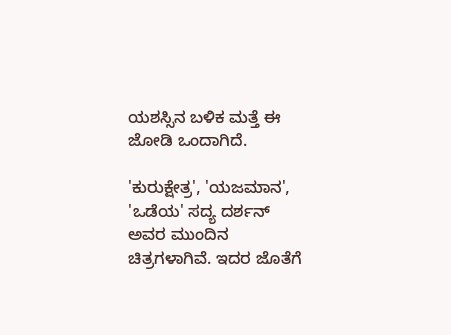ಯಶಸ್ಸಿನ ಬಳಿಕ ಮತ್ತೆ ಈ ಜೋಡಿ ಒಂದಾಗಿದೆ.

'ಕುರುಕ್ಷೇತ್ರ', 'ಯಜಮಾನ', 'ಒಡೆಯ' ಸದ್ಯ ದರ್ಶನ್ ಅವರ ಮುಂದಿನ ಚಿತ್ರಗಳಾಗಿವೆ. ಇದರ ಜೊತೆಗೆ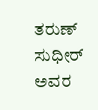ತರುಣ್ ಸುಧೀರ್ ಅವರ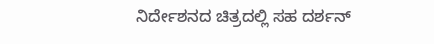ನಿರ್ದೇಶನದ ಚಿತ್ರದಲ್ಲಿ ಸಹ ದರ್ಶನ್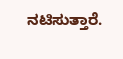ನಟಿಸುತ್ತಾರೆ.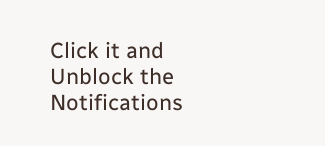Click it and Unblock the Notifications